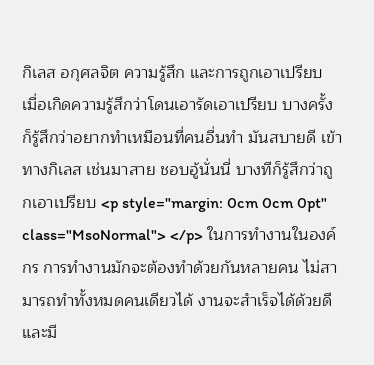กิเลส อกุศลจิต ความรู้สึก และการถูกเอาเปรียบ เมื่อเกิดความรู้สึกว่าโดนเอารัดเอาเปรียบ บางครั้งก็รู้สึกว่าอยากทำเหมือนที่คนอื่นทำ มันสบายดี เข้าทางกิเลส เช่นมาสาย ชอบอู้นั่นนี่ บางทีก็รู้สึกว่าถูกเอาเปรียบ <p style="margin: 0cm 0cm 0pt" class="MsoNormal"> </p> ในการทำงานในองค์กร การทำงานมักจะต้องทำด้วยกันหลายคน ไม่สามารถทำทั้งหมดคนเดียวได้ งานจะสำเร็จได้ด้วยดีและมี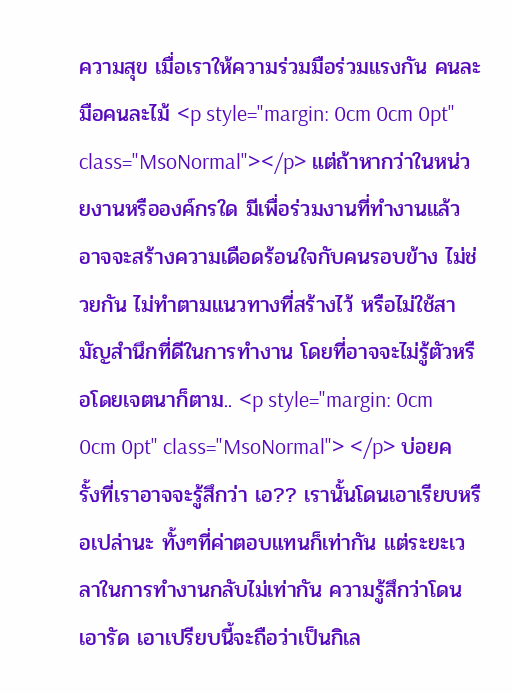ความสุข เมื่อเราให้ความร่วมมือร่วมแรงกัน คนละมือคนละไม้ <p style="margin: 0cm 0cm 0pt" class="MsoNormal"></p> แต่ถ้าหากว่าในหน่วยงานหรือองค์กรใด มีเพื่อร่วมงานที่ทำงานแล้ว อาจจะสร้างความเดือดร้อนใจกับคนรอบข้าง ไม่ช่วยกัน ไม่ทำตามแนวทางที่สร้างไว้ หรือไม่ใช้สามัญสำนึกที่ดีในการทำงาน โดยที่อาจจะไม่รู้ตัวหรือโดยเจตนาก็ตาม.. <p style="margin: 0cm 0cm 0pt" class="MsoNormal"> </p> บ่อยครั้งที่เราอาจจะรู้สึกว่า เอ?? เรานั้นโดนเอาเรียบหรือเปล่านะ ทั้งๆที่ค่าตอบแทนก็เท่ากัน แต่ระยะเวลาในการทำงานกลับไม่เท่ากัน ความรู้สึกว่าโดนเอารัด เอาเปรียบนี้จะถือว่าเป็นกิเล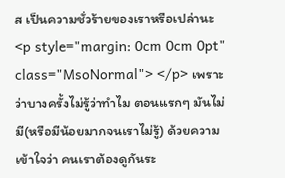ส เป็นความชั่วร้ายของเราหรือเปล่านะ <p style="margin: 0cm 0cm 0pt" class="MsoNormal"> </p> เพราะว่าบางครั้งไม่รู้ว่าทำไม ตอนแรกๆ มันไม่มี(หรือมีน้อยมากจนเราไม่รู้) ด้วยความเข้าใจว่า คนเราต้องดูกันระ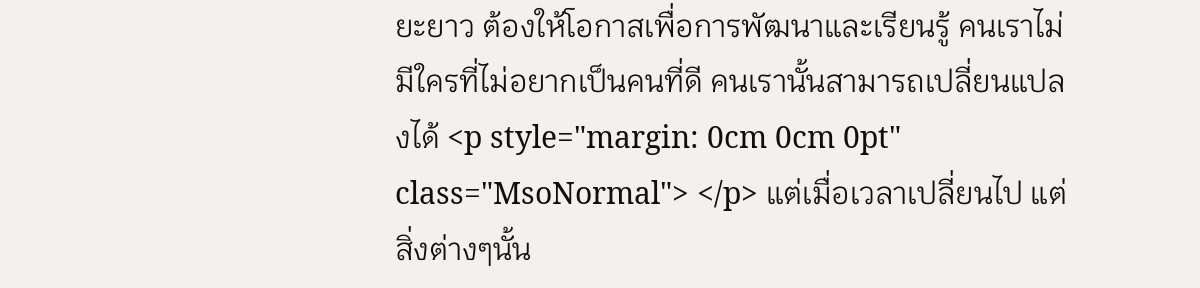ยะยาว ต้องให้โอกาสเพื่อการพัฒนาและเรียนรู้ คนเราไม่มีใครที่ไม่อยากเป็นคนที่ดี คนเรานั้นสามารถเปลี่ยนแปลงได้ <p style="margin: 0cm 0cm 0pt" class="MsoNormal"> </p> แต่เมื่อเวลาเปลี่ยนไป แต่สิ่งต่างๆนั้น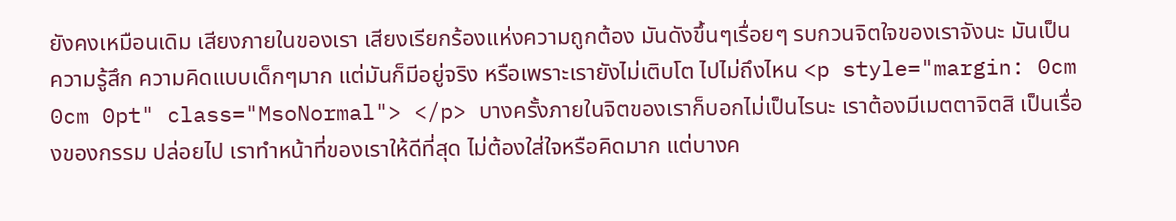ยังคงเหมือนเดิม เสียงภายในของเรา เสียงเรียกร้องแห่งความถูกต้อง มันดังขึ้นๆเรื่อยๆ รบกวนจิตใจของเราจังนะ มันเป็นความรู้สึก ความคิดแบบเด็กๆมาก แต่มันก็มีอยู่จริง หรือเพราะเรายังไม่เติบโต ไปไม่ถึงไหน <p style="margin: 0cm 0cm 0pt" class="MsoNormal"> </p> บางครั้งภายในจิตของเราก็บอกไม่เป็นไรนะ เราต้องมีเมตตาจิตสิ เป็นเรื่องของกรรม ปล่อยไป เราทำหน้าที่ของเราให้ดีที่สุด ไม่ต้องใส่ใจหรือคิดมาก แต่บางค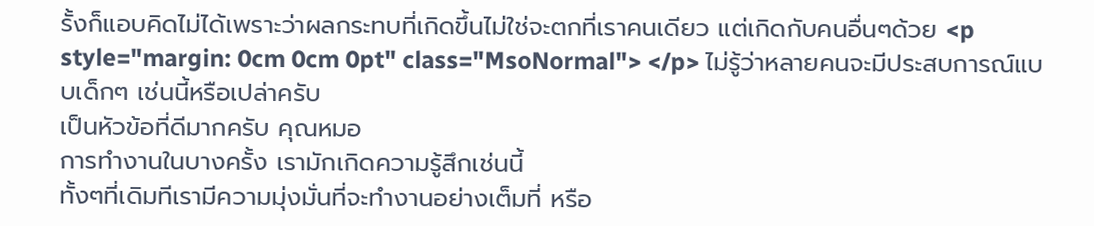รั้งก็แอบคิดไม่ได้เพราะว่าผลกระทบที่เกิดขึ้นไม่ใช่จะตกที่เราคนเดียว แต่เกิดกับคนอื่นๆด้วย <p style="margin: 0cm 0cm 0pt" class="MsoNormal"> </p> ไม่รู้ว่าหลายคนจะมีประสบการณ์แบบเด็กๆ เช่นนี้หรือเปล่าครับ
เป็นหัวข้อที่ดีมากครับ คุณหมอ
การทำงานในบางครั้ง เรามักเกิดความรู้สึกเช่นนี้
ทั้งๆที่เดิมทีเรามีความมุ่งมั่นที่จะทำงานอย่างเต็มที่ หรือ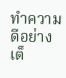ทำความดีอย่างเต็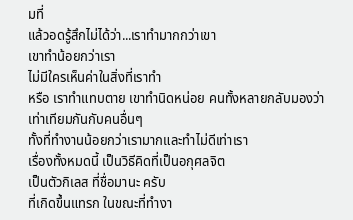มที่
แล้วอดรู้สึกไม่ได้ว่า...เราทำมากกว่าเขา
เขาทำน้อยกว่าเรา
ไม่มีใครเห็นค่าในสิ่งที่เราทำ
หรือ เราทำแทบตาย เขาทำนิดหน่อย คนทั้งหลายกลับมองว่า เท่าเทียมกันกับคนอื่นๆ
ทั้งที่ทำงานน้อยกว่าเรามากและทำไม่ดีเท่าเรา
เรื่องทั้งหมดนี้ เป็นวิธีคิดที่เป็นอกุศลจิต
เป็นตัวกิเลส ที่ชื่อมานะ ครับ
ที่เกิดขึ้นแทรก ในขณะที่ทำงา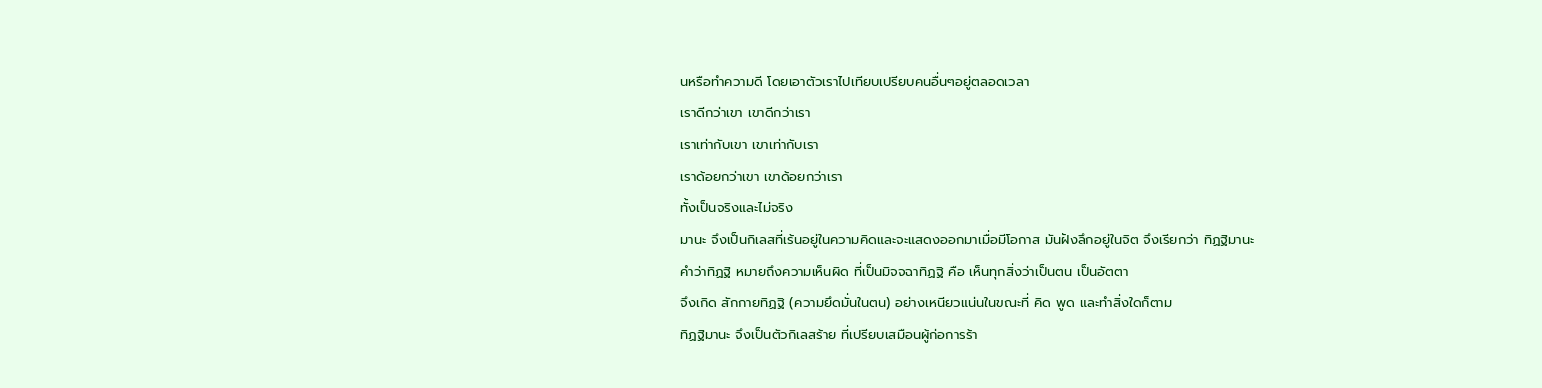นหรือทำความดี โดยเอาตัวเราไปเทียบเปรียบคนอื่นๆอยู่ตลอดเวลา
เราดีกว่าเขา เขาดีกว่าเรา
เราเท่ากับเขา เขาเท่ากับเรา
เราด้อยกว่าเขา เขาด้อยกว่าเรา
ทั้งเป็นจริงและไม่จริง
มานะ จึงเป็นกิเลสที่เร้นอยู่ในความคิดและจะแสดงออกมาเมื่อมีโอกาส มันฝังลึกอยู่ในจิต จึงเรียกว่า ทิฏฐิมานะ
คำว่าทิฏฐิ หมายถึงความเห็นผิด ที่เป็นมิจจฉาทิฏฐิ คือ เห็นทุกสิ่งว่าเป็นตน เป็นอัตตา
จึงเกิด สักกายทิฏฐิ (ความยึดมั่นในตน) อย่างเหนียวแน่นในขณะที่ คิด พูด และทำสิ่งใดก็ตาม
ทิฏฐิมานะ จึงเป็นตัวกิเลสร้าย ที่เปรียบเสมือนผู้ก่อการร้า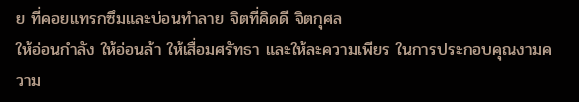ย ที่คอยแทรกซึมและบ่อนทำลาย จิตที่คิดดี จิตกุศล
ให้อ่อนกำลัง ให้อ่อนล้า ให้เสื่อมศรัทธา และให้ละความเพียร ในการประกอบคุณงามความ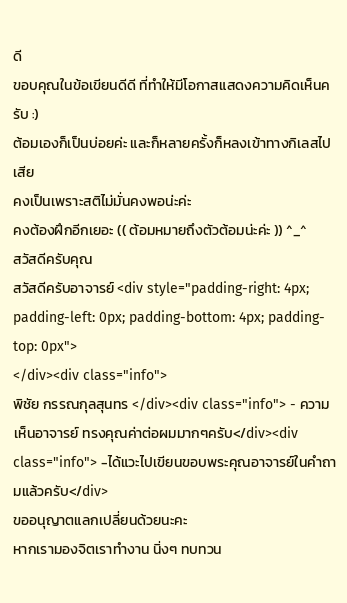ดี
ขอบคุณในข้อเขียนดีดี ที่ทำให้มีโอกาสแสดงความคิดเห็นครับ :)
ต้อมเองก็เป็นบ่อยค่ะ และก็หลายครั้งก็หลงเข้าทางกิเลสไปเสีย
คงเป็นเพราะสติไม่มั่นคงพอน่ะค่ะ
คงต้องฝึกอีกเยอะ (( ต้อมหมายถึงตัวต้อมน่ะค่ะ )) ^_^
สวัสดีครับคุณ
สวัสดีครับอาจารย์ <div style="padding-right: 4px; padding-left: 0px; padding-bottom: 4px; padding-top: 0px">
</div><div class="info">
พิชัย กรรณกุลสุนทร </div><div class="info"> - ความเห็นอาจารย์ ทรงคุณค่าต่อผมมากๆครับ</div><div class="info"> -ได้แวะไปเขียนขอบพระคุณอาจารย์ในคำถามแล้วครับ</div>
ขออนุญาตแลกเปลี่ยนด้วยนะคะ
หากเรามองจิตเราทำงาน นิ่งๆ ทบทวน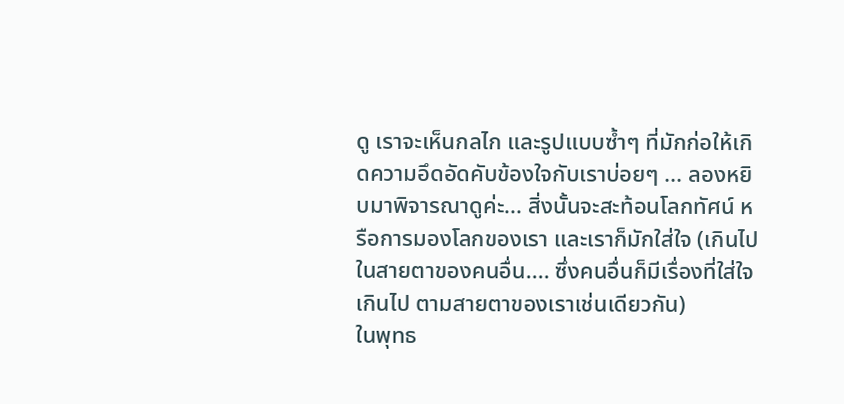ดู เราจะเห็นกลไก และรูปแบบซ้ำๆ ที่มักก่อให้เกิดความอึดอัดคับข้องใจกับเราบ่อยๆ ... ลองหยิบมาพิจารณาดูค่ะ... สิ่งนั้นจะสะท้อนโลกทัศน์ หรือการมองโลกของเรา และเราก็มักใส่ใจ (เกินไปในสายตาของคนอื่น.... ซึ่งคนอื่นก็มีเรื่องที่ใส่ใจเกินไป ตามสายตาของเราเช่นเดียวกัน)
ในพุทธ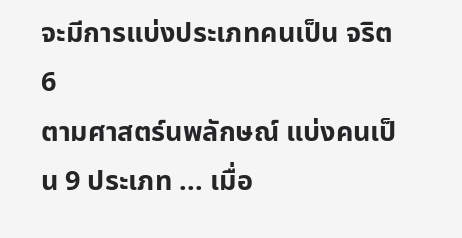จะมีการแบ่งประเภทคนเป็น จริต 6
ตามศาสตร์นพลักษณ์ แบ่งคนเป็น 9 ประเภท ... เมื่อ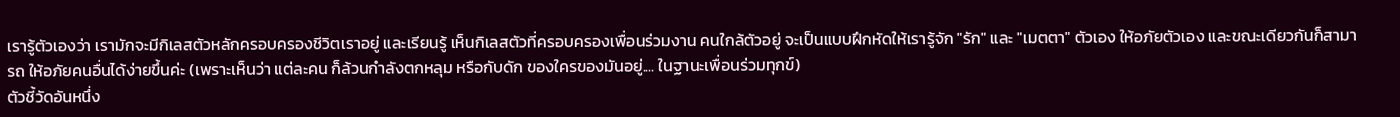เรารู้ตัวเองว่า เรามักจะมีกิเลสตัวหลักครอบครองชีวิตเราอยู่ และเรียนรู้ เห็นกิเลสตัวที่ครอบครองเพื่อนร่วมงาน คนใกล้ตัวอยู่ จะเป็นแบบฝึกหัดให้เรารู้จัก "รัก" และ "เมตตา" ตัวเอง ให้อภัยตัวเอง และขณะเดียวกันก็สามารถ ให้อภัยคนอื่นได้ง่ายขึ้นค่ะ (เพราะเห็นว่า แต่ละคน ก็ล้วนกำลังตกหลุม หรือกับดัก ของใครของมันอยู่.... ในฐานะเพื่อนร่วมทุกข์)
ตัวชี้วัดอันหนึ่ง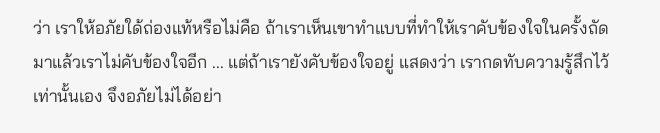ว่า เราให้อภัยใด้ถ่องแท้หรือไม่คือ ถ้าเราเห็นเขาทำแบบที่ทำให้เราคับข้องใจในครั้งถัดมาแล้วเราไม่คับข้องใจอีก ... แต่ถ้าเรายังคับข้องใจอยู่ แสดงว่า เรากดทับความรู้สึกไว้เท่านั้นเอง จึงอภัยไม่ได้อย่า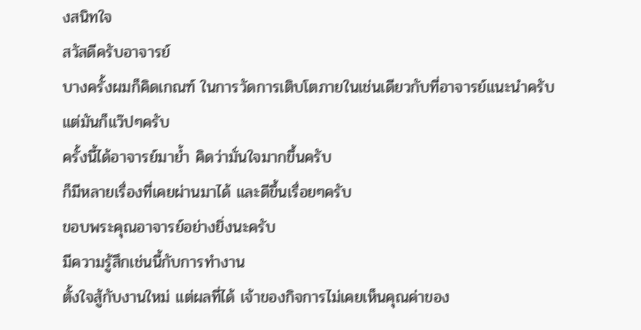งสนิทใจ
สวัสดีครับอาจารย์
บางครั้งผมก็คิดเกณฑ์ ในการวัดการเติบโตภายในเช่นเดียวกับที่อาจารย์แนะนำครับ
แต่มันก็แว๊ปๆครับ
ครั้งนี้ได้อาจารย์มาย้ำ คิดว่ามั่นใจมากขึ้นครับ
ก็มีหลายเรื่องที่เคยผ่านมาได้ และดีขึ้นเรื่อยๆครับ
ขอบพระคุณอาจารย์อย่างยิ่งนะครับ
มีความรู้สึกเช่นนี้กับการทำงาน
ตั้งใจสู้กับงานใหม่ แต่ผลที่ได้ เจ้าของกิจการไม่เคยเห็นคุณค่าของ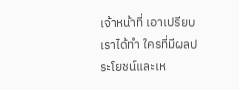เจ้าหน้าที่ เอาเปรียบเราได้ทำ ใครที่มีผลประโยชน์และเห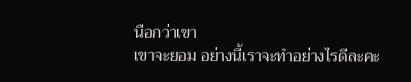นือกว่าเขา
เขาจะยอม อย่างนี้เราจะทำอย่างไรดีละคะ